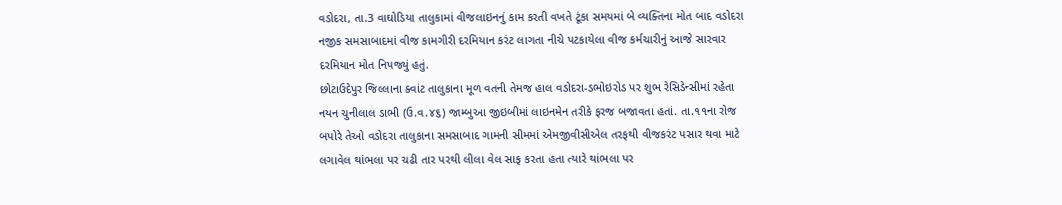વડોદરા, તા.3 વાઘોડિયા તાલુકામાં વીજલાઇનનું કામ કરતી વખતે ટૂંકા સમયમાં બે વ્યક્તિના મોત બાદ વડોદરા નજીક સમસાબાદમાં વીજ કામગીરી દરમિયાન કરંટ લાગતા નીચે પટકાયેલા વીજ કર્મચારીનું આજે સારવાર દરમિયાન મોત નિપજ્યું હતું.
છોટાઉદેપુર જિલ્લાના ક્વાંટ તાલુકાના મૂળ વતની તેમજ હાલ વડોદરા-ડભોઇરોડ પર શુભ રેસિડેન્સીમાં રહેતા નયન ચુનીલાલ ડાભી (ઉ.વ.૪૬) જામ્બુઆ જીઇબીમાં લાઇનમેન તરીકે ફરજ બજાવતા હતાં. તા.૧૧ના રોજ બપોરે તેઓ વડોદરા તાલુકાના સમસાબાદ ગામની સીમમાં એમજીવીસીએલ તરફથી વીજકરંટ પસાર થવા માટે લગાવેલ થાંભલા પર ચઢી તાર પરથી લીલા વેલ સાફ કરતા હતા ત્યારે થાંભલા પર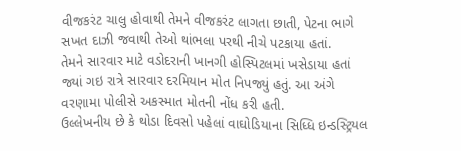વીજકરંટ ચાલુ હોવાથી તેમને વીજકરંટ લાગતા છાતી, પેટના ભાગે સખત દાઝી જવાથી તેઓ થાંભલા પરથી નીચે પટકાયા હતાં.
તેમને સારવાર માટે વડોદરાની ખાનગી હોસ્પિટલમાં ખસેડાયા હતાં જ્યાં ગઇ રાત્રે સારવાર દરમિયાન મોત નિપજ્યું હતું. આ અંગે વરણામા પોલીસે અકસ્માત મોતની નોંધ કરી હતી.
ઉલ્લેખનીય છે કે થોડા દિવસો પહેલાં વાઘોડિયાના સિધ્ધિ ઇન્ડસ્ટ્રિયલ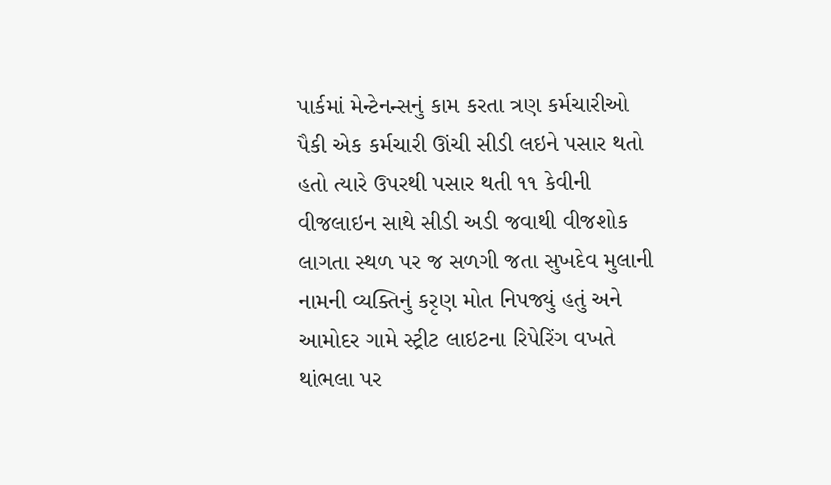પાર્કમાં મેન્ટેનન્સનું કામ કરતા ત્રણ કર્મચારીઓ પૈકી એક કર્મચારી ઊંચી સીડી લઇને પસાર થતો હતો ત્યારે ઉપરથી પસાર થતી ૧૧ કેવીની વીજલાઇન સાથે સીડી અડી જવાથી વીજશોક લાગતા સ્થળ પર જ સળગી જતા સુખદેવ મુલાની નામની વ્યક્તિનું કરૃણ મોત નિપજ્યું હતું અને આમોદર ગામે સ્ટ્રીટ લાઇટના રિપેરિંગ વખતે થાંભલા પર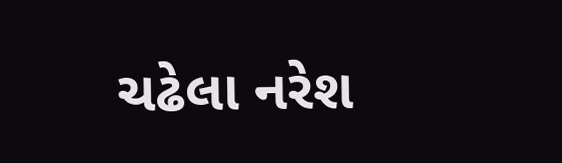ચઢેલા નરેશ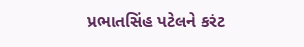પ્રભાતસિંહ પટેલને કરંટ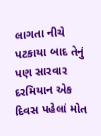લાગતા નીચે પટકાયા બાદ તેનું પણ સારવાર દરમિયાન એક દિવસ પહેલાં મોત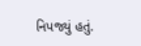નિપજ્યું હતું.